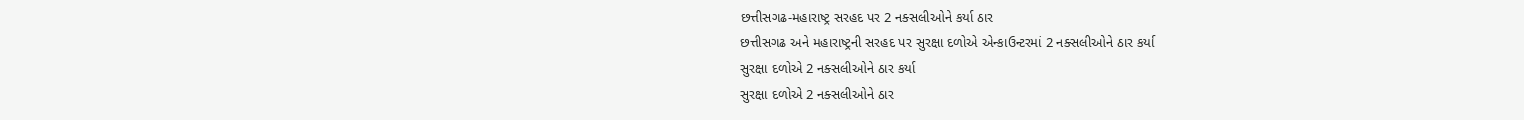છત્તીસગઢ-મહારાષ્ટ્ર સરહદ પર 2 નક્સલીઓને કર્યા ઠાર
છત્તીસગઢ અને મહારાષ્ટ્રની સરહદ પર સુરક્ષા દળોએ એન્કાઉન્ટરમાં 2 નક્સલીઓને ઠાર કર્યા
સુરક્ષા દળોએ 2 નક્સલીઓને ઠાર કર્યા
સુરક્ષા દળોએ 2 નક્સલીઓને ઠાર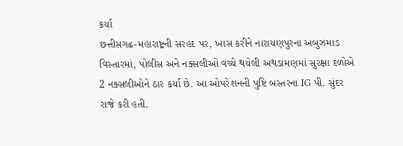કર્યા
છત્તીસગઢ-મહારાષ્ટ્રની સરહદ પર, ખાસ કરીને નારાયણપુરના અબુઝમાડ વિસ્તારમાં, પોલીસ અને નક્સલીઓ વચ્ચે થયેલી અથડામણમાં સુરક્ષા દળોએ 2 નક્સલીઓને ઠાર કર્યા છે. આ ઓપરેશનની પુષ્ટિ બસ્તરના IG પી. સુંદર રાજે કરી હતી.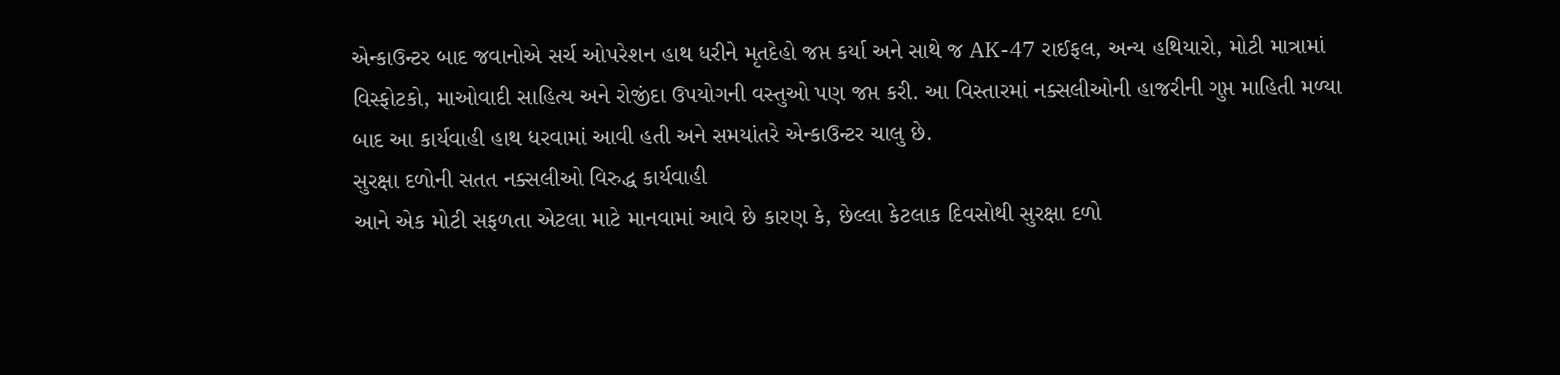એન્કાઉન્ટર બાદ જવાનોએ સર્ચ ઓપરેશન હાથ ધરીને મૃતદેહો જપ્ત કર્યા અને સાથે જ AK-47 રાઈફલ, અન્ય હથિયારો, મોટી માત્રામાં વિસ્ફોટકો, માઓવાદી સાહિત્ય અને રોજીંદા ઉપયોગની વસ્તુઓ પણ જપ્ત કરી. આ વિસ્તારમાં નક્સલીઓની હાજરીની ગુપ્ત માહિતી મળ્યા બાદ આ કાર્યવાહી હાથ ધરવામાં આવી હતી અને સમયાંતરે એન્કાઉન્ટર ચાલુ છે.
સુરક્ષા દળોની સતત નક્સલીઓ વિરુદ્ધ કાર્યવાહી
આને એક મોટી સફળતા એટલા માટે માનવામાં આવે છે કારણ કે, છેલ્લા કેટલાક દિવસોથી સુરક્ષા દળો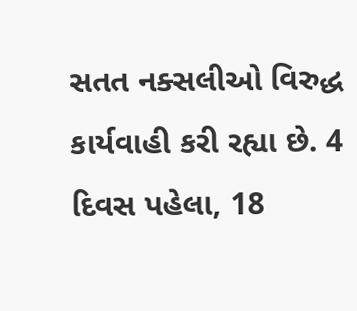સતત નક્સલીઓ વિરુદ્ધ કાર્યવાહી કરી રહ્યા છે. 4 દિવસ પહેલા, 18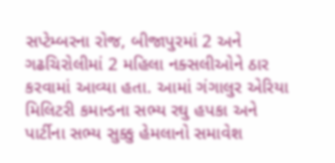સપ્ટેમ્બરના રોજ, બીજાપુરમાં 2 અને ગઢચિરોલીમાં 2 મહિલા નક્સલીઓને ઠાર કરવામાં આવ્યા હતા. આમાં ગંગાલુર એરિયા મિલિટરી કમાન્ડના સભ્ય રઘુ હપકા અને પાર્ટીના સભ્ય સુક્કુ હેમલાનો સમાવેશ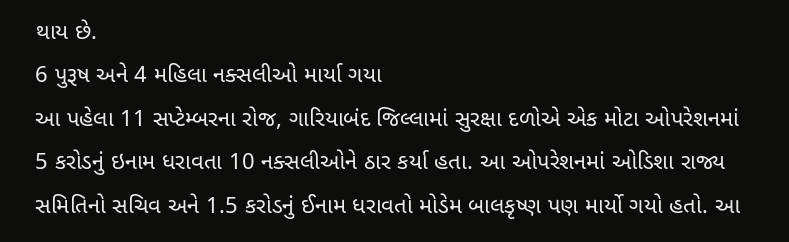થાય છે.
6 પુરૂષ અને 4 મહિલા નક્સલીઓ માર્યા ગયા
આ પહેલા 11 સપ્ટેમ્બરના રોજ, ગારિયાબંદ જિલ્લામાં સુરક્ષા દળોએ એક મોટા ઓપરેશનમાં 5 કરોડનું ઇનામ ધરાવતા 10 નક્સલીઓને ઠાર કર્યા હતા. આ ઓપરેશનમાં ઓડિશા રાજ્ય સમિતિનો સચિવ અને 1.5 કરોડનું ઈનામ ધરાવતો મોડેમ બાલકૃષ્ણ પણ માર્યો ગયો હતો. આ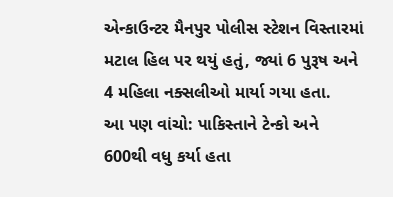એન્કાઉન્ટર મૈનપુર પોલીસ સ્ટેશન વિસ્તારમાં મટાલ હિલ પર થયું હતું, જ્યાં 6 પુરૂષ અને 4 મહિલા નક્સલીઓ માર્યા ગયા હતા.
આ પણ વાંચો: પાકિસ્તાને ટેન્કો અને 600થી વધુ કર્યા હતા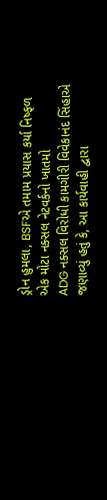ડ્રોન હુમલા, BSFએ તમામ પ્રયાસ કર્યા નિષ્ફળ
એક મોટા નક્સલ નેટવર્કનો ખાતમો
ADG નક્સલ વિરોધી કામગીરી વિવેકાનંદ સિંહાએ જણાવ્યું હતું કે, આ કાર્યવાહી દ્વારા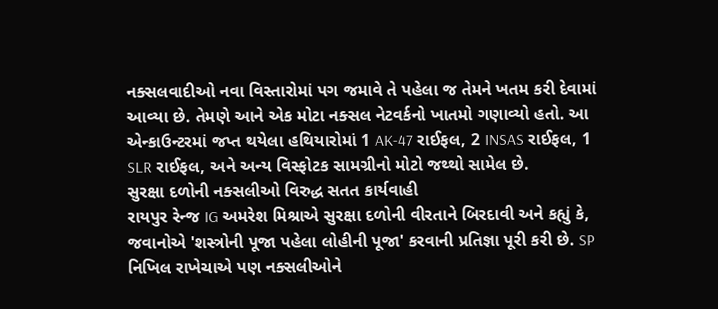નક્સલવાદીઓ નવા વિસ્તારોમાં પગ જમાવે તે પહેલા જ તેમને ખતમ કરી દેવામાં આવ્યા છે. તેમણે આને એક મોટા નક્સલ નેટવર્કનો ખાતમો ગણાવ્યો હતો. આ એન્કાઉન્ટરમાં જપ્ત થયેલા હથિયારોમાં 1 AK-47 રાઈફલ, 2 INSAS રાઈફલ, 1 SLR રાઈફલ, અને અન્ય વિસ્ફોટક સામગ્રીનો મોટો જથ્થો સામેલ છે.
સુરક્ષા દળોની નક્સલીઓ વિરુદ્ધ સતત કાર્યવાહી
રાયપુર રેન્જ IG અમરેશ મિશ્રાએ સુરક્ષા દળોની વીરતાને બિરદાવી અને કહ્યું કે, જવાનોએ 'શસ્ત્રોની પૂજા પહેલા લોહીની પૂજા' કરવાની પ્રતિજ્ઞા પૂરી કરી છે. SP નિખિલ રાખેચાએ પણ નક્સલીઓને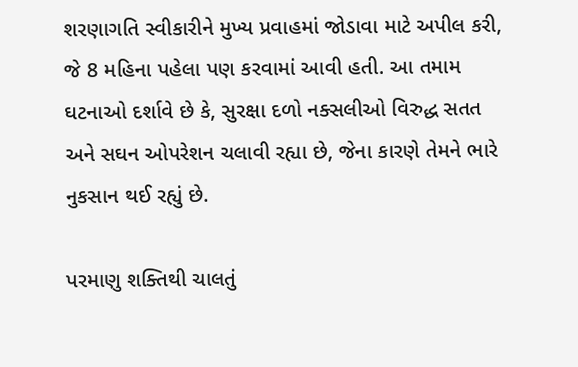શરણાગતિ સ્વીકારીને મુખ્ય પ્રવાહમાં જોડાવા માટે અપીલ કરી, જે 8 મહિના પહેલા પણ કરવામાં આવી હતી. આ તમામ ઘટનાઓ દર્શાવે છે કે, સુરક્ષા દળો નક્સલીઓ વિરુદ્ધ સતત અને સઘન ઓપરેશન ચલાવી રહ્યા છે, જેના કારણે તેમને ભારે નુકસાન થઈ રહ્યું છે.

પરમાણુ શક્તિથી ચાલતું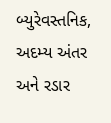બ્યુરેવસ્તનિક, અદમ્ય અંતર અને રડાર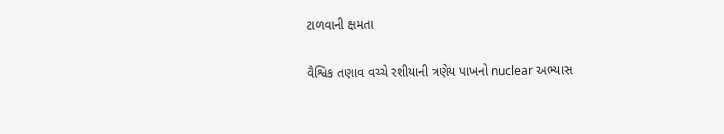ટાળવાની ક્ષમતા

વૈશ્વિક તણાવ વચ્ચે રશીયાની ત્રણેય પાખનો nuclear અભ્યાસ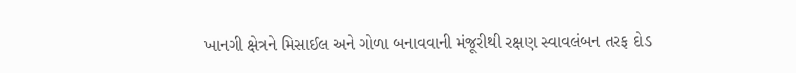ખાનગી ક્ષેત્રને મિસાઈલ અને ગોળા બનાવવાની મંજૂરીથી રક્ષણ સ્વાવલંબન તરફ દોડ